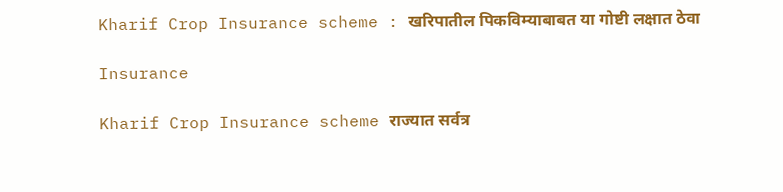Kharif Crop Insurance scheme : खरिपातील पिकविम्याबाबत या गोष्टी लक्षात ठेवा

Insurance

Kharif Crop Insurance scheme राज्यात सर्वत्र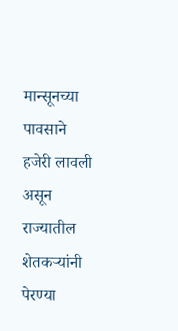मान्सूनच्या पावसाने हजेरी लावली असून राज्यातील शेतकर्‍यांनी पेरण्या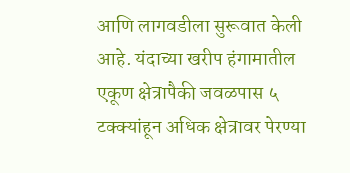आणि लागवडीला सुरूवात केली आहे. यंदाच्या खरीप हंगामातील एकूण क्षेत्रापैकी जवळपास ५ टक्क्यांहून अधिक क्षेत्रावर पेरण्या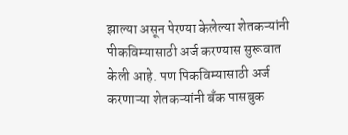झाल्या असून पेरण्या केलेल्या शेतकऱ्यांनी पीकविम्यासाठी अर्ज करण्यास सुरूवात केली आहे. पण पिकविम्यासाठी अर्ज करणाऱ्या शेतकऱ्यांनी बँक पासबुक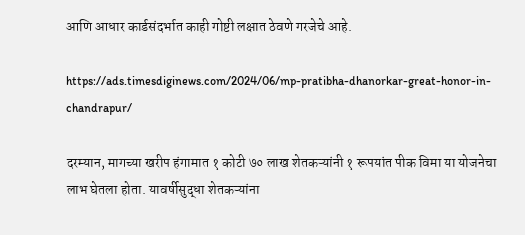आणि आधार कार्डसंदर्भात काही गोष्टी लक्षात ठेवणे गरजेचे आहे.

https://ads.timesdiginews.com/2024/06/mp-pratibha-dhanorkar-great-honor-in-chandrapur/

दरम्यान, मागच्या खरीप हंगामात १ कोटी ७० लाख शेतकऱ्यांनी १ रूपयांत पीक विमा या योजनेचा लाभ घेतला होता. यावर्षीसुद्धा शेतकऱ्यांना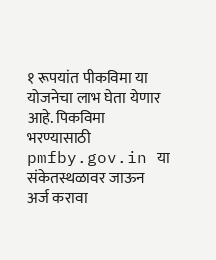१ रूपयांत पीकविमा या योजनेचा लाभ घेता येणार आहे. पिकविमा भरण्यासाठी pmfby.gov.in या संकेतस्थळावर जाऊन अर्ज करावा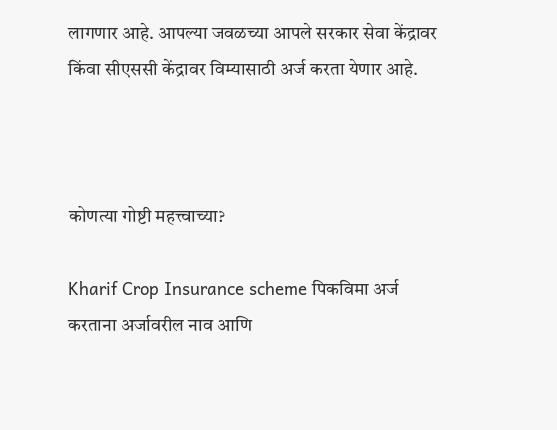लागणार आहे. आपल्या जवळच्या आपले सरकार सेवा केंद्रावर किंवा सीएससी केंद्रावर विम्यासाठी अर्ज करता येणार आहे.



कोणत्या गोष्टी महत्त्वाच्या?

Kharif Crop Insurance scheme पिकविमा अर्ज करताना अर्जावरील नाव आणि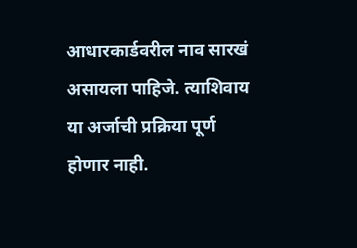आधारकार्डवरील नाव सारखं असायला पाहिजे. त्याशिवाय या अर्जाची प्रक्रिया पूर्ण होणार नाही.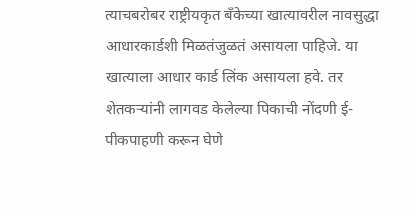त्याचबरोबर राष्ट्रीयकृत बँकेच्या खात्यावरील नावसुद्धा आधारकार्डशी मिळतंजुळतं असायला पाहिजे. या खात्याला आधार कार्ड लिंक असायला हवे. तर शेतकऱ्यांनी लागवड केलेल्या पिकाची नोंदणी ई-पीकपाहणी करून घेणे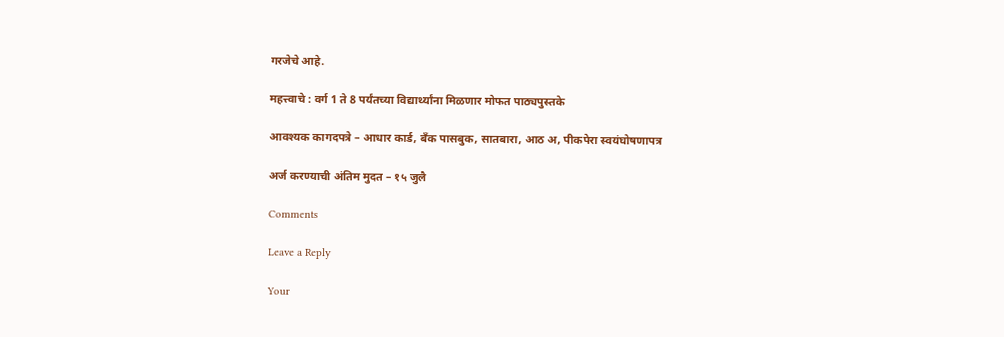गरजेचे आहे.

महत्त्वाचे : वर्ग 1 ते 8 पर्यंतच्या विद्यार्थ्यांना मिळणार मोफत पाठ्यपुस्तके

आवश्यक कागदपत्रे – आधार कार्ड, बँक पासबुक, सातबारा, आठ अ, पीकपेरा स्वयंघोषणापत्र

अर्ज करण्याची अंतिम मुदत – १५ जुलै

Comments

Leave a Reply

Your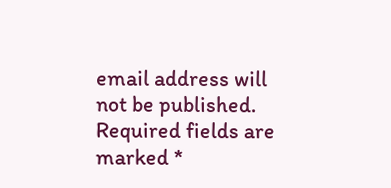email address will not be published. Required fields are marked *